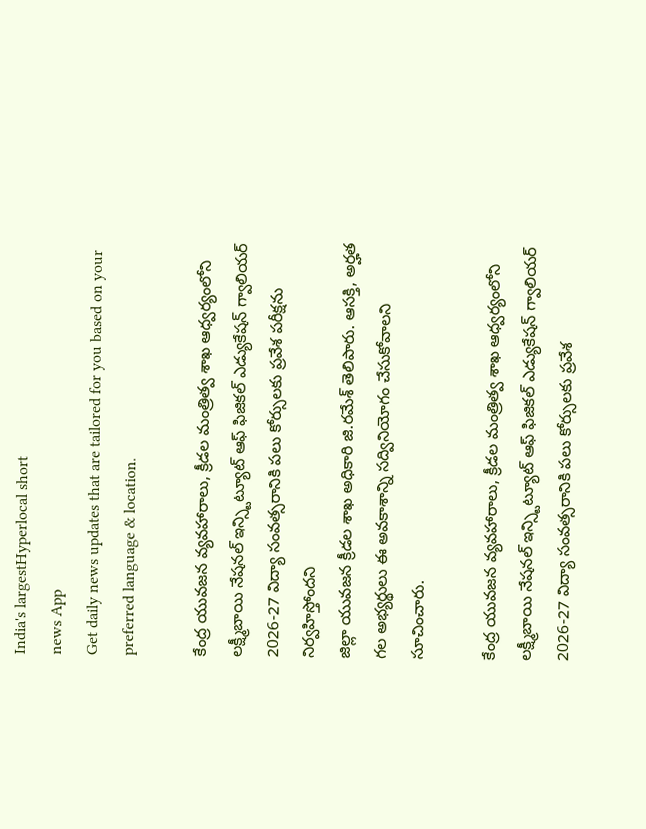India's largestHyperlocal short
news App
Get daily news updates that are tailored for you based on your preferred language & location.

కేంద్ర యువజన వ్యవహారాలు, క్రీడల మంత్రిత్వ శాఖ ఆధ్వర్యంలోని లక్ష్మీబాయి నేషనల్ ఇన్స్టిట్యూట్ ఆఫ్ ఫిజికల్ ఎడ్యుకేషన్ గ్వాలియర్ 2026-27 విద్యా సంవత్సరానికి పలు కోర్సులకు ప్రవేశ పరీక్షను నిర్వహిస్తోందని
జిల్లా యువజన క్రీడల శాఖ అధికారి జి.రమేశ్ తెలిపారు. ఆసక్తి, అర్హత గల అభ్యర్థులు ఈ అవకాశాన్ని సద్వినియోగం చేసుకోవాలని సూచించారు.

కేంద్ర యువజన వ్యవహారాలు, క్రీడల మంత్రిత్వ శాఖ ఆధ్వర్యంలోని లక్ష్మీబాయి నేషనల్ ఇన్స్టిట్యూట్ ఆఫ్ ఫిజికల్ ఎడ్యుకేషన్ గ్వాలియర్ 2026-27 విద్యా సంవత్సరానికి పలు కోర్సులకు ప్రవేశ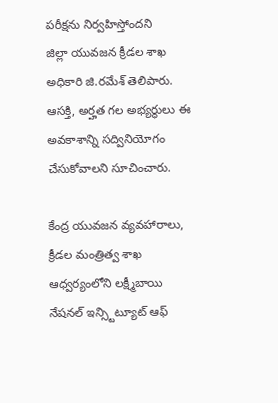పరీక్షను నిర్వహిస్తోందని
జిల్లా యువజన క్రీడల శాఖ అధికారి జి.రమేశ్ తెలిపారు. ఆసక్తి, అర్హత గల అభ్యర్థులు ఈ అవకాశాన్ని సద్వినియోగం చేసుకోవాలని సూచించారు.

కేంద్ర యువజన వ్యవహారాలు, క్రీడల మంత్రిత్వ శాఖ ఆధ్వర్యంలోని లక్ష్మీబాయి నేషనల్ ఇన్స్టిట్యూట్ ఆఫ్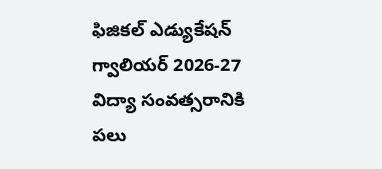ఫిజికల్ ఎడ్యుకేషన్ గ్వాలియర్ 2026-27 విద్యా సంవత్సరానికి పలు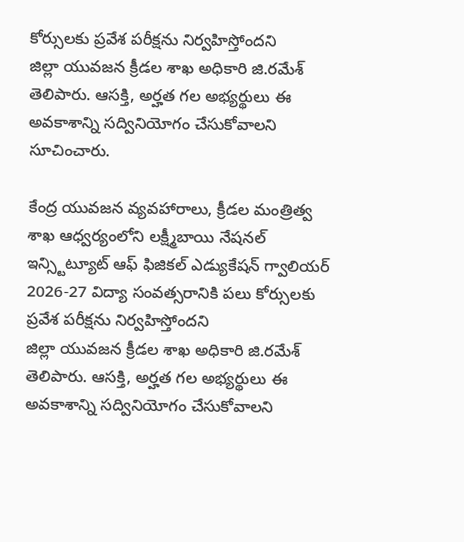కోర్సులకు ప్రవేశ పరీక్షను నిర్వహిస్తోందని
జిల్లా యువజన క్రీడల శాఖ అధికారి జి.రమేశ్ తెలిపారు. ఆసక్తి, అర్హత గల అభ్యర్థులు ఈ అవకాశాన్ని సద్వినియోగం చేసుకోవాలని సూచించారు.

కేంద్ర యువజన వ్యవహారాలు, క్రీడల మంత్రిత్వ శాఖ ఆధ్వర్యంలోని లక్ష్మీబాయి నేషనల్ ఇన్స్టిట్యూట్ ఆఫ్ ఫిజికల్ ఎడ్యుకేషన్ గ్వాలియర్ 2026-27 విద్యా సంవత్సరానికి పలు కోర్సులకు ప్రవేశ పరీక్షను నిర్వహిస్తోందని
జిల్లా యువజన క్రీడల శాఖ అధికారి జి.రమేశ్ తెలిపారు. ఆసక్తి, అర్హత గల అభ్యర్థులు ఈ అవకాశాన్ని సద్వినియోగం చేసుకోవాలని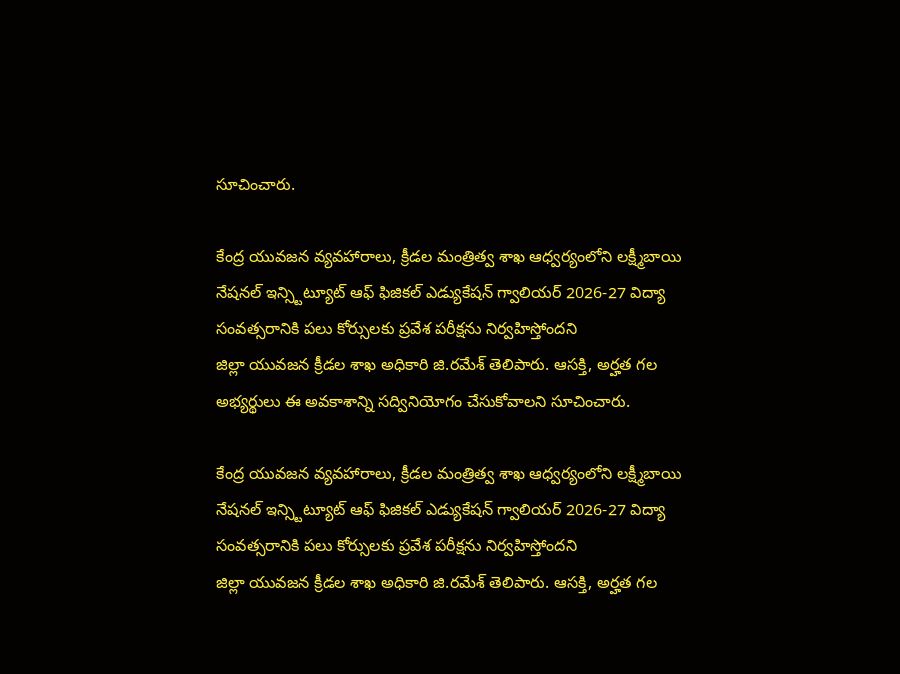సూచించారు.

కేంద్ర యువజన వ్యవహారాలు, క్రీడల మంత్రిత్వ శాఖ ఆధ్వర్యంలోని లక్ష్మీబాయి నేషనల్ ఇన్స్టిట్యూట్ ఆఫ్ ఫిజికల్ ఎడ్యుకేషన్ గ్వాలియర్ 2026-27 విద్యా సంవత్సరానికి పలు కోర్సులకు ప్రవేశ పరీక్షను నిర్వహిస్తోందని
జిల్లా యువజన క్రీడల శాఖ అధికారి జి.రమేశ్ తెలిపారు. ఆసక్తి, అర్హత గల అభ్యర్థులు ఈ అవకాశాన్ని సద్వినియోగం చేసుకోవాలని సూచించారు.

కేంద్ర యువజన వ్యవహారాలు, క్రీడల మంత్రిత్వ శాఖ ఆధ్వర్యంలోని లక్ష్మీబాయి నేషనల్ ఇన్స్టిట్యూట్ ఆఫ్ ఫిజికల్ ఎడ్యుకేషన్ గ్వాలియర్ 2026-27 విద్యా సంవత్సరానికి పలు కోర్సులకు ప్రవేశ పరీక్షను నిర్వహిస్తోందని
జిల్లా యువజన క్రీడల శాఖ అధికారి జి.రమేశ్ తెలిపారు. ఆసక్తి, అర్హత గల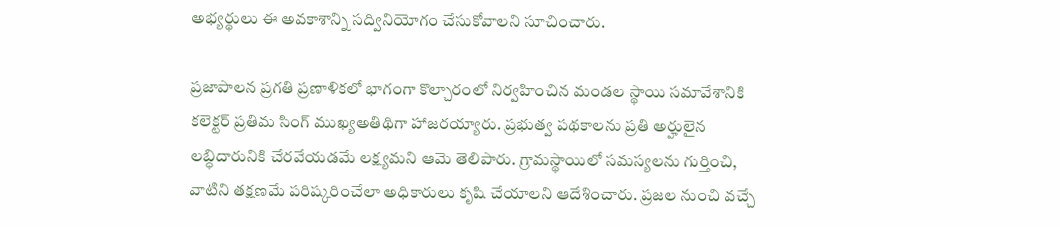అభ్యర్థులు ఈ అవకాశాన్ని సద్వినియోగం చేసుకోవాలని సూచించారు.

ప్రజాపాలన ప్రగతి ప్రణాళికలో భాగంగా కొల్చారంలో నిర్వహించిన మండల స్థాయి సమావేశానికి కలెక్టర్ ప్రతిమ సింగ్ ముఖ్యఅతిథిగా హాజరయ్యారు. ప్రభుత్వ పథకాలను ప్రతి అర్హులైన లబ్ధిదారునికి చేరవేయడమే లక్ష్యమని ఆమె తెలిపారు. గ్రామస్థాయిలో సమస్యలను గుర్తించి, వాటిని తక్షణమే పరిష్కరించేలా అధికారులు కృషి చేయాలని ఆదేశించారు. ప్రజల నుంచి వచ్చే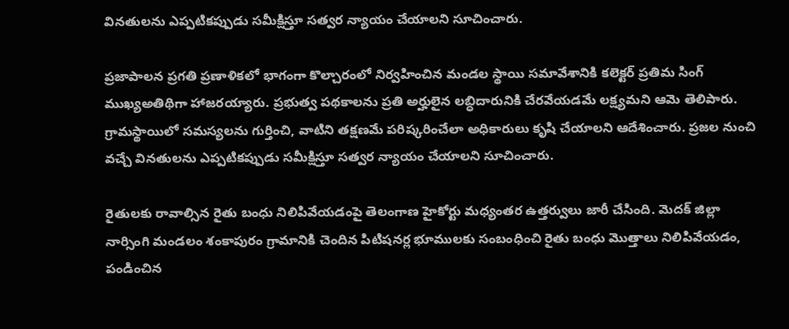వినతులను ఎప్పటికప్పుడు సమీక్షిస్తూ సత్వర న్యాయం చేయాలని సూచించారు.

ప్రజాపాలన ప్రగతి ప్రణాళికలో భాగంగా కొల్చారంలో నిర్వహించిన మండల స్థాయి సమావేశానికి కలెక్టర్ ప్రతిమ సింగ్ ముఖ్యఅతిథిగా హాజరయ్యారు. ప్రభుత్వ పథకాలను ప్రతి అర్హులైన లబ్ధిదారునికి చేరవేయడమే లక్ష్యమని ఆమె తెలిపారు. గ్రామస్థాయిలో సమస్యలను గుర్తించి, వాటిని తక్షణమే పరిష్కరించేలా అధికారులు కృషి చేయాలని ఆదేశించారు. ప్రజల నుంచి వచ్చే వినతులను ఎప్పటికప్పుడు సమీక్షిస్తూ సత్వర న్యాయం చేయాలని సూచించారు.

రైతులకు రావాల్సిన రైతు బంధు నిలిపివేయడంపై తెలంగాణ హైకోర్టు మధ్యంతర ఉత్తర్వులు జారీ చేసింది. మెదక్ జిల్లా నార్సింగి మండలం శంకాపురం గ్రామానికి చెందిన పిటిషనర్ల భూములకు సంబంధించి రైతు బంధు మొత్తాలు నిలిపివేయడం, పండించిన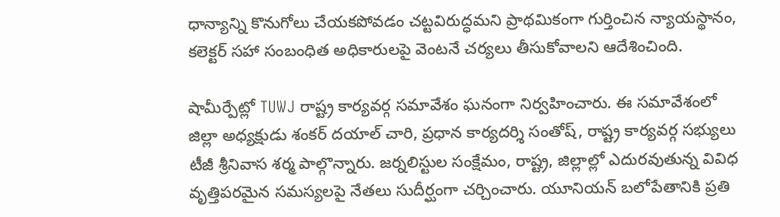ధాన్యాన్ని కొనుగోలు చేయకపోవడం చట్టవిరుద్ధమని ప్రాథమికంగా గుర్తించిన న్యాయస్థానం, కలెక్టర్ సహా సంబంధిత అధికారులపై వెంటనే చర్యలు తీసుకోవాలని ఆదేశించింది.

షామీర్పేట్లో TUWJ రాష్ట్ర కార్యవర్గ సమావేశం ఘనంగా నిర్వహించారు. ఈ సమావేశంలో జిల్లా అధ్యక్షుడు శంకర్ దయాల్ చారి, ప్రధాన కార్యదర్శి సంతోష్, రాష్ట్ర కార్యవర్గ సభ్యులు టీజీ శ్రీనివాస శర్మ పాల్గొన్నారు. జర్నలిస్టుల సంక్షేమం, రాష్ట్ర, జిల్లాల్లో ఎదురవుతున్న వివిధ వృత్తిపరమైన సమస్యలపై నేతలు సుదీర్ఘంగా చర్చించారు. యూనియన్ బలోపేతానికి ప్రతి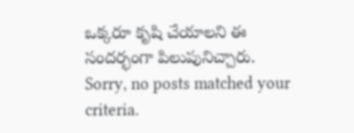ఒక్కరూ కృషి చేయాలని ఈ సందర్భంగా పిలుపునిచ్చారు.
Sorry, no posts matched your criteria.